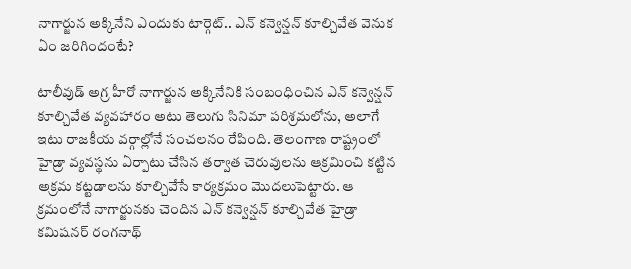నాగార్జున అక్కినేని ఎందుకు టార్గెట్.. ఎన్ కన్వెన్షన్ కూల్చివేత వెనుక ఏం జరిగిందంటే?

టాలీవుడ్ అగ్ర హీరో నాగార్జున అక్కినేనికి సంబంధించిన ఎన్ కన్వెన్షన్‌ కూల్చివేత వ్యవహారం అటు తెలుగు సినిమా పరిశ్రమలోను, అలాగే ఇటు రాజకీయ వర్గాల్లోనే సంచలనం రేపింది. తెలంగాణ రాష్ట్రంలో హైడ్రా వ్యవస్థను ఏర్పాటు చేసిన తర్వాత చెరువులను ఆక్రమించి కట్టిన అక్రమ కట్టడాలను కూల్చివేసే కార్యక్రమం మొదలుపెట్టారు. ఆ క్రమంలోనే నాగార్జునకు చెందిన ఎన్ కన్వెన్షన్ కూల్చివేత హైడ్రా కమిషనర్ రంగనాథ్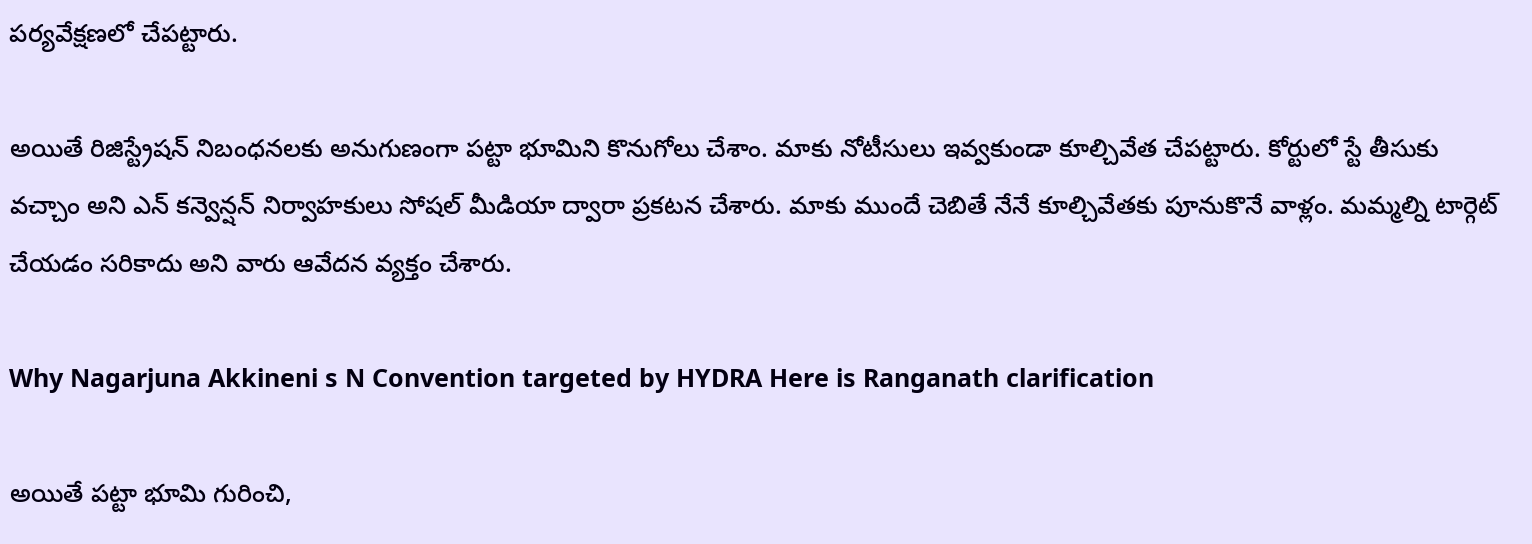పర్యవేక్షణలో చేపట్టారు.

అయితే రిజిస్ట్రేషన్ నిబంధనలకు అనుగుణంగా పట్టా భూమిని కొనుగోలు చేశాం. మాకు నోటీసులు ఇవ్వకుండా కూల్చివేత చేపట్టారు. కోర్టులో స్టే తీసుకు వచ్చాం అని ఎన్ కన్వెన్షన్ నిర్వాహకులు సోషల్ మీడియా ద్వారా ప్రకటన చేశారు. మాకు ముందే చెబితే నేనే కూల్చివేతకు పూనుకొనే వాళ్లం. మమ్మల్ని టార్గెట్ చేయడం సరికాదు అని వారు ఆవేదన వ్యక్తం చేశారు.

Why Nagarjuna Akkineni s N Convention targeted by HYDRA Here is Ranganath clarification

అయితే పట్టా భూమి గురించి,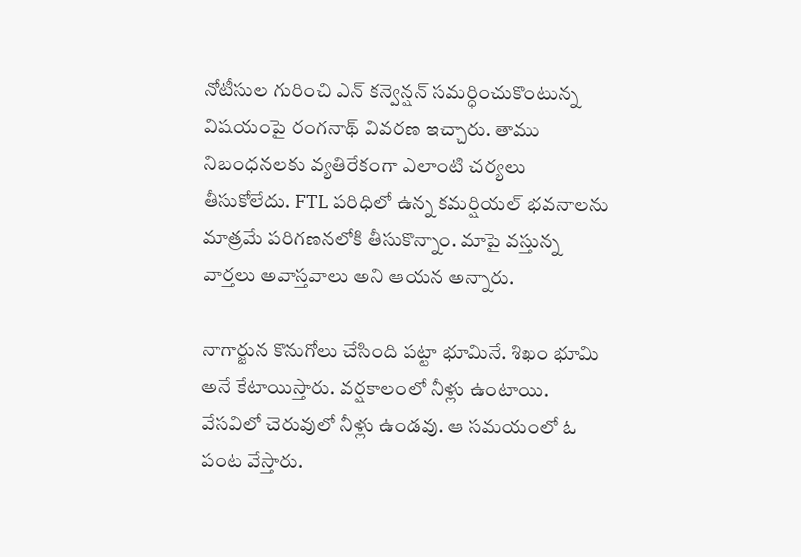నోటీసుల గురించి ఎన్ కన్వెన్షన్ సమర్ధించుకొంటున్న విషయంపై రంగనాథ్ వివరణ ఇచ్చారు. తాము నిబంధనలకు వ్యతిరేకంగా ఎలాంటి చర్యలు తీసుకోలేదు. FTL పరిధిలో ఉన్న కమర్షియల్ భవనాలను మాత్రమే పరిగణనలోకి తీసుకొన్నాం. మాపై వస్తున్న వార్తలు అవాస్తవాలు అని ఆయన అన్నారు.

నాగార్జున కొనుగోలు చేసింది పట్టా భూమినే. శిఖం భూమి అనే కేటాయిస్తారు. వర్షకాలంలో నీళ్లు ఉంటాయి. వేసవిలో చెరువులో నీళ్లు ఉండవు. ఆ సమయంలో ఓ పంట వేస్తారు.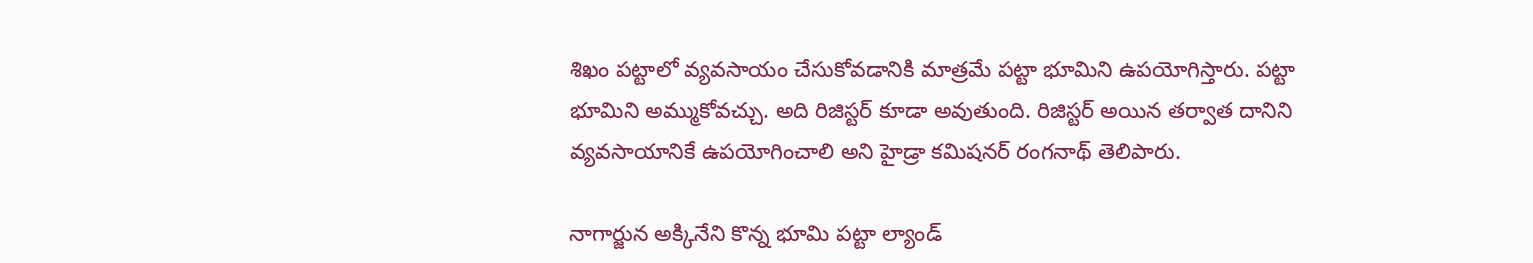శిఖం పట్టాలో వ్యవసాయం చేసుకోవడానికి మాత్రమే పట్టా భూమిని ఉపయోగిస్తారు. పట్టా భూమిని అమ్ముకోవచ్చు. అది రిజిస్టర్ కూడా అవుతుంది. రిజిస్టర్ అయిన తర్వాత దానిని వ్యవసాయానికే ఉపయోగించాలి అని హైడ్రా కమిషనర్ రంగనాథ్ తెలిపారు.

నాగార్జున అక్కినేని కొన్న భూమి పట్టా ల్యాండ్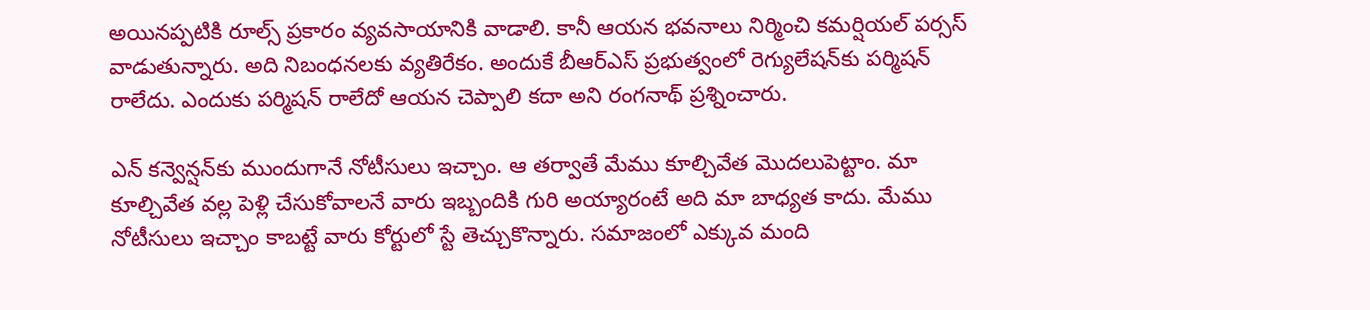అయినప్పటికి రూల్స్ ప్రకారం వ్యవసాయానికి వాడాలి. కానీ ఆయన భవనాలు నిర్మించి కమర్షియల్ పర్సస్ వాడుతున్నారు. అది నిబంధనలకు వ్యతిరేకం. అందుకే బీఆర్ఎస్ ప్రభుత్వంలో రెగ్యులేషన్‌కు పర్మిషన్ రాలేదు. ఎందుకు పర్మిషన్ రాలేదో ఆయన చెప్పాలి కదా అని రంగనాథ్ ప్రశ్నించారు.

ఎన్ కన్వెన్షన్‌కు ముందుగానే నోటీసులు ఇచ్చాం. ఆ తర్వాతే మేము కూల్చివేత మొదలుపెట్టాం. మా కూల్చివేత వల్ల పెళ్లి చేసుకోవాలనే వారు ఇబ్బందికి గురి అయ్యారంటే అది మా బాధ్యత కాదు. మేము నోటీసులు ఇచ్చాం కాబట్టే వారు కోర్టులో స్టే తెచ్చుకొన్నారు. సమాజంలో ఎక్కువ మంది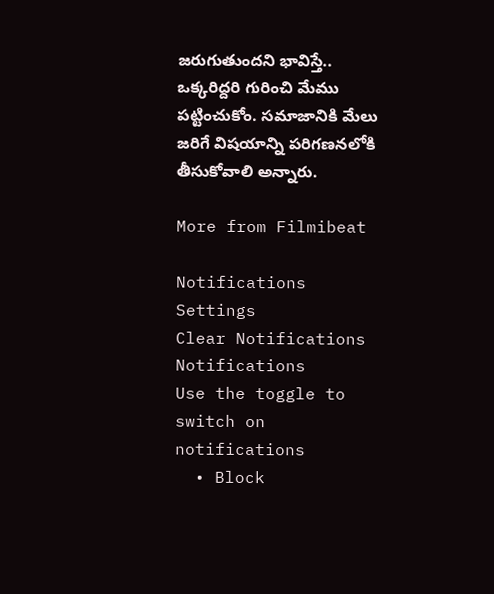జరుగుతుందని భావిస్తే.. ఒక్కరిద్దరి గురించి మేము పట్టించుకోం. సమాజానికి మేలు జరిగే విషయాన్ని పరిగణనలోకి తీసుకోవాలి అన్నారు.

More from Filmibeat

Notifications
Settings
Clear Notifications
Notifications
Use the toggle to switch on notifications
  • Block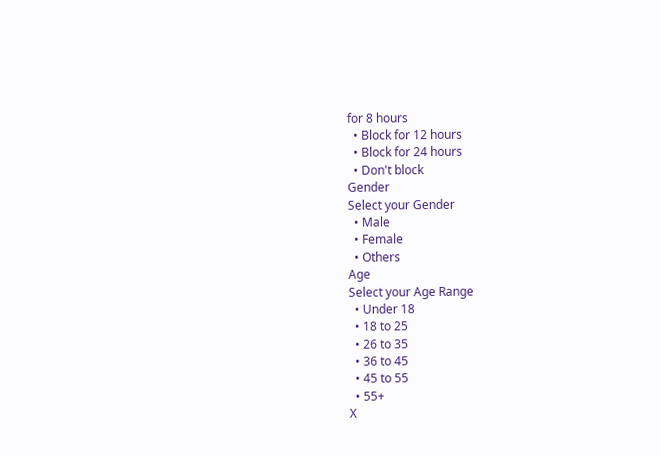for 8 hours
  • Block for 12 hours
  • Block for 24 hours
  • Don't block
Gender
Select your Gender
  • Male
  • Female
  • Others
Age
Select your Age Range
  • Under 18
  • 18 to 25
  • 26 to 35
  • 36 to 45
  • 45 to 55
  • 55+
X